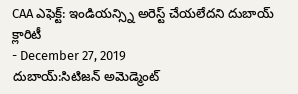CAA ఎఫెక్ట్: ఇండియన్స్ని అరెస్ట్ చేయలేదని దుబాయ్ క్లారిటీ
- December 27, 2019
దుబాయ్:సిటిజన్ అమెడ్మెంట్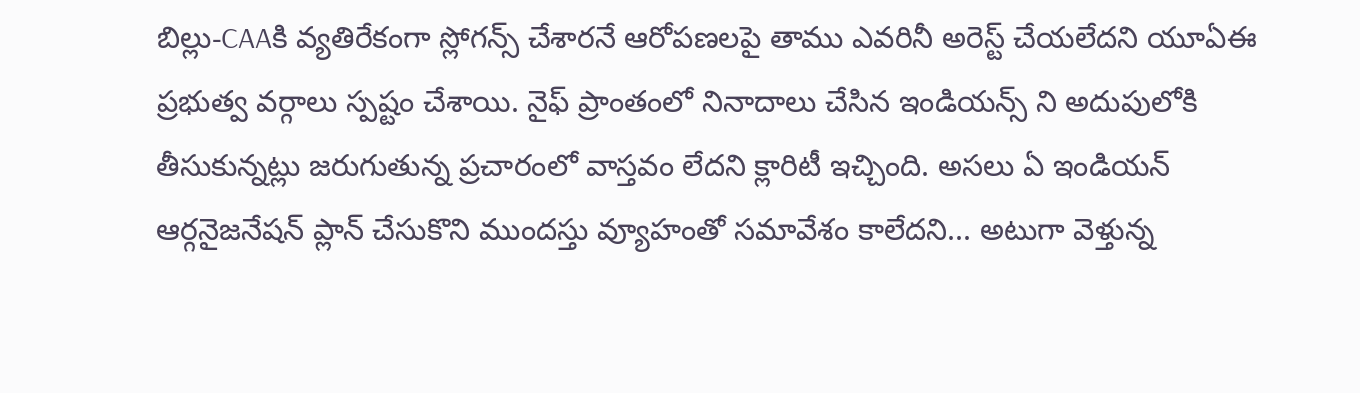బిల్లు-CAAకి వ్యతిరేకంగా స్లోగన్స్ చేశారనే ఆరోపణలపై తాము ఎవరినీ అరెస్ట్ చేయలేదని యూఏఈ ప్రభుత్వ వర్గాలు స్పష్టం చేశాయి. నైఫ్ ప్రాంతంలో నినాదాలు చేసిన ఇండియన్స్ ని అదుపులోకి తీసుకున్నట్లు జరుగుతున్న ప్రచారంలో వాస్తవం లేదని క్లారిటీ ఇచ్చింది. అసలు ఏ ఇండియన్ ఆర్గనైజనేషన్ ప్లాన్ చేసుకొని ముందస్తు వ్యూహంతో సమావేశం కాలేదని... అటుగా వెళ్తున్న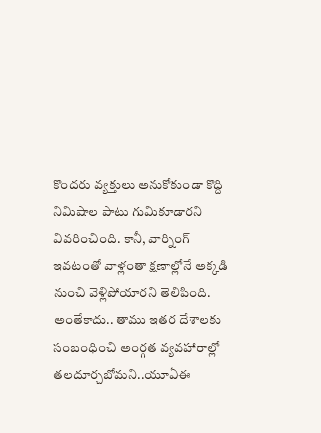కొందరు వ్యక్తులు అనుకోకుండా కొద్ది నిమిషాల పాటు గుమికూడారని వివరించింది. కానీ, వార్నింగ్ ఇవటంతో వాళ్లంతా క్షణాల్లోనే అక్కడి నుంచి వెళ్లిపోయారని తెలిపింది. అంతేకాదు.. తాము ఇతర దేశాలకు సంబంధించి అంర్గత వ్యవహారాల్లో తలదూర్చబోమని..యూఏఈ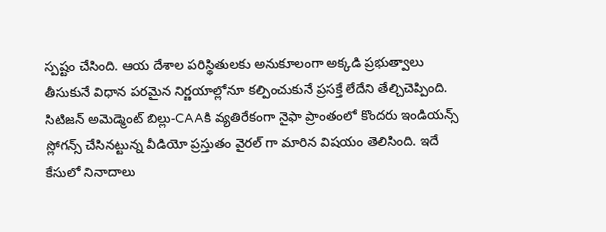స్పష్టం చేసింది. ఆయ దేశాల పరిస్థితులకు అనుకూలంగా అక్కడి ప్రభుత్వాలు తీసుకునే విధాన పరమైన నిర్ణయాల్లోనూ కల్పించుకునే ప్రసక్తే లేదేని తేల్చిచెప్పింది.
సిటిజన్ అమెడ్మెంట్ బిల్లు-CAAకి వ్యతిరేకంగా నైఫా ప్రాంతంలో కొందరు ఇండియన్స్ స్లోగన్స్ చేసినట్టున్న వీడియో ప్రస్తుతం వైరల్ గా మారిన విషయం తెలిసింది. ఇదే కేసులో నినాదాలు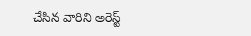చేసిన వారిని అరెస్ట్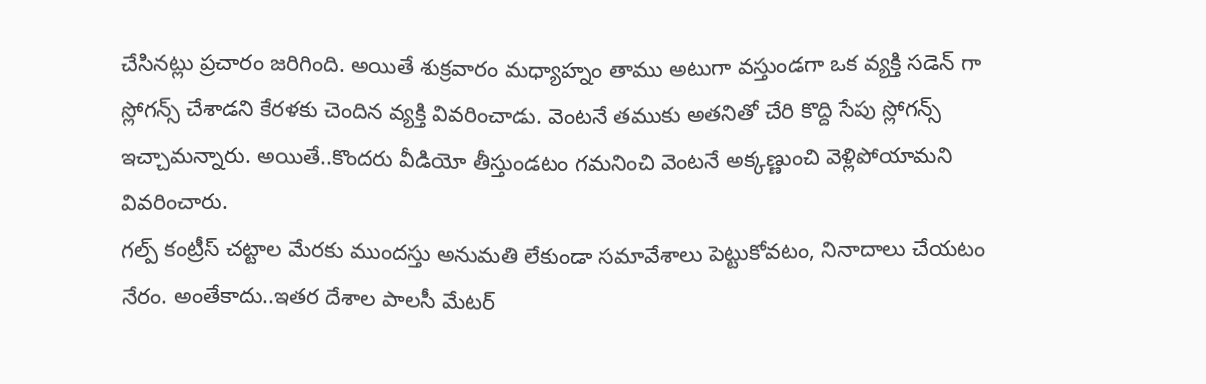చేసినట్లు ప్రచారం జరిగింది. అయితే శుక్రవారం మధ్యాహ్నం తాము అటుగా వస్తుండగా ఒక వ్యక్తి సడెన్ గా స్లోగన్స్ చేశాడని కేరళకు చెందిన వ్యక్తి వివరించాడు. వెంటనే తముకు అతనితో చేరి కొద్ది సేపు స్లోగన్స్ ఇచ్చామన్నారు. అయితే..కొందరు వీడియో తీస్తుండటం గమనించి వెంటనే అక్కణ్ణుంచి వెళ్లిపోయామని వివరించారు.
గల్ప్ కంట్రీస్ చట్టాల మేరకు ముందస్తు అనుమతి లేకుండా సమావేశాలు పెట్టుకోవటం, నినాదాలు చేయటం నేరం. అంతేకాదు..ఇతర దేశాల పాలసీ మేటర్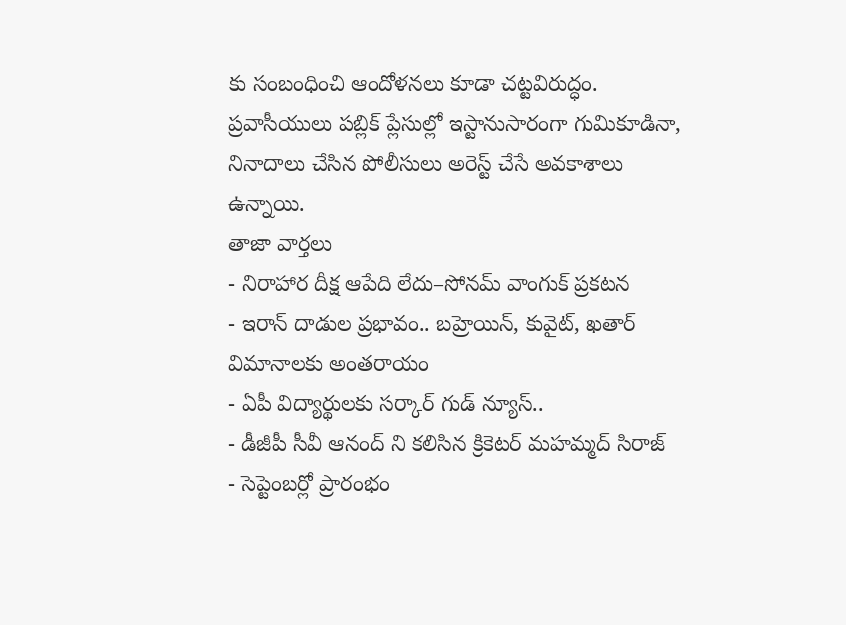కు సంబంధించి ఆందోళనలు కూడా చట్టవిరుద్ధం. ప్రవాసీయులు పబ్లిక్ ప్లేసుల్లో ఇస్టానుసారంగా గుమికూడినా, నినాదాలు చేసిన పోలీసులు అరెస్ట్ చేసే అవకాశాలు ఉన్నాయి.
తాజా వార్తలు
- నిరాహార దీక్ష ఆపేది లేదు–సోనమ్ వాంగుక్ ప్రకటన
- ఇరాన్ దాడుల ప్రభావం.. బహ్రెయిన్, కువైట్, ఖతార్ విమానాలకు అంతరాయం
- ఏపీ విద్యార్థులకు సర్కార్ గుడ్ న్యూస్..
- డీజీపీ సీవీ ఆనంద్ ని కలిసిన క్రికెటర్ మహమ్మద్ సిరాజ్
- సెప్టెంబర్లో ప్రారంభం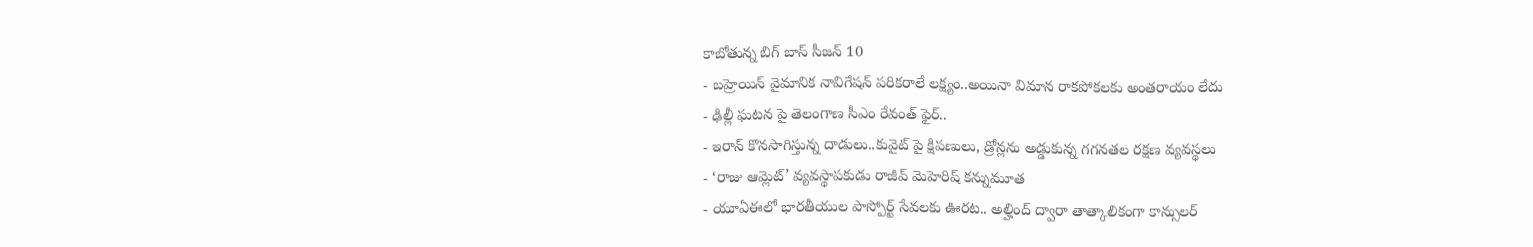కాబోతున్న బిగ్ బాస్ సీజన్ 10
- బహ్రెయిన్ వైమానిక నావిగేషన్ పరికరాలే లక్ష్యం..అయినా విమాన రాకపోకలకు అంతరాయం లేదు
- ఢిల్లీ ఘటన పై తెలంగాణ సీఎం రేవంత్ ఫైర్..
- ఇరాన్ కొనసాగిస్తున్న దాడులు..కువైట్ పై క్షిపణులు, డ్రోన్లను అడ్డుకున్న గగనతల రక్షణ వ్యవస్థలు
- ‘రాజు ఆమ్లెట్’ వ్యవస్థాపకుడు రాజీవ్ మెహెరిష్ కన్నుమూత
- యూఏఈలో భారతీయుల పాస్పోర్ట్ సేవలకు ఊరట.. అల్హింద్ ద్వారా తాత్కాలికంగా కాన్సులర్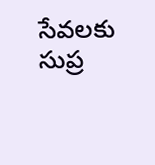సేవలకు సుప్ర